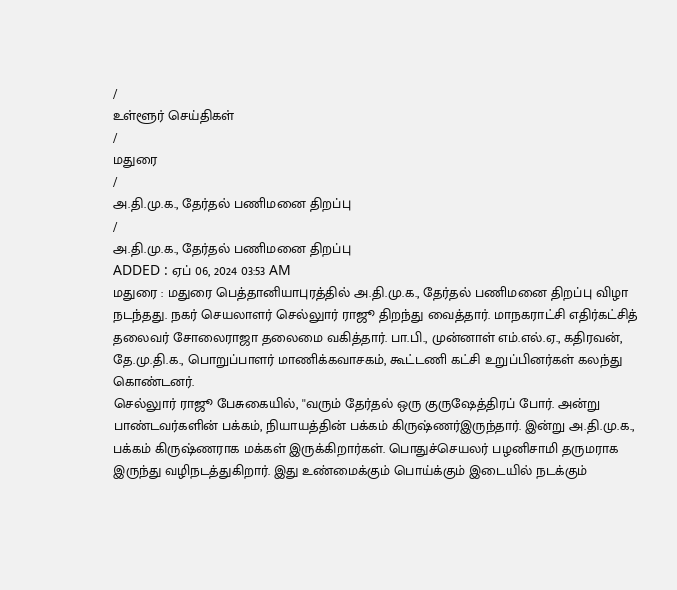/
உள்ளூர் செய்திகள்
/
மதுரை
/
அ.தி.மு.க., தேர்தல் பணிமனை திறப்பு
/
அ.தி.மு.க., தேர்தல் பணிமனை திறப்பு
ADDED : ஏப் 06, 2024 03:53 AM
மதுரை : மதுரை பெத்தானியாபுரத்தில் அ.தி.மு.க., தேர்தல் பணிமனை திறப்பு விழா நடந்தது. நகர் செயலாளர் செல்லுார் ராஜூ திறந்து வைத்தார். மாநகராட்சி எதிர்கட்சித் தலைவர் சோலைராஜா தலைமை வகித்தார். பா.பி., முன்னாள் எம்.எல்.ஏ., கதிரவன், தே.மு.தி.க., பொறுப்பாளர் மாணிக்கவாசகம், கூட்டணி கட்சி உறுப்பினர்கள் கலந்து கொண்டனர்.
செல்லுார் ராஜூ பேசுகையில், ''வரும் தேர்தல் ஒரு குருஷேத்திரப் போர். அன்று பாண்டவர்களின் பக்கம், நியாயத்தின் பக்கம் கிருஷ்ணர்இருந்தார். இன்று அ.தி.மு.க., பக்கம் கிருஷ்ணராக மக்கள் இருக்கிறார்கள். பொதுச்செயலர் பழனிசாமி தருமராக இருந்து வழிநடத்துகிறார். இது உண்மைக்கும் பொய்க்கும் இடையில் நடக்கும்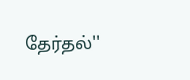தேர்தல்''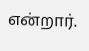என்றார்.